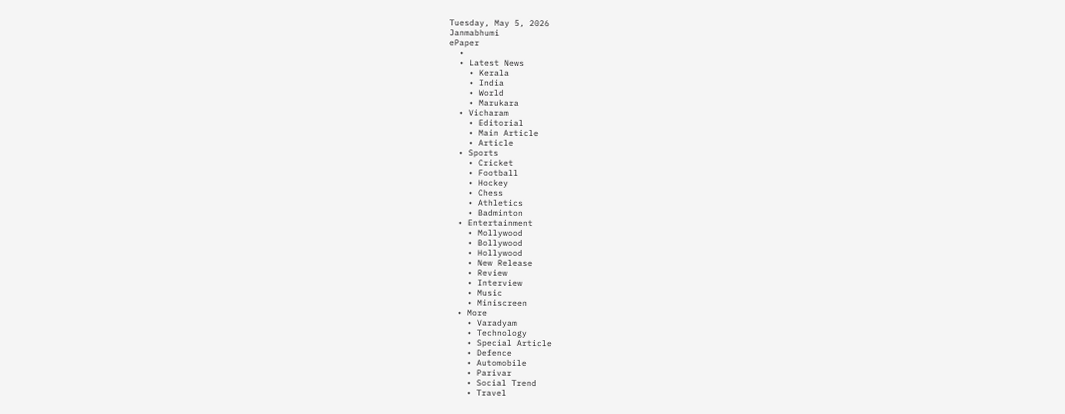Tuesday, May 5, 2026
Janmabhumi
ePaper
  •
  • Latest News
    • Kerala
    • India
    • World
    • Marukara
  • Vicharam
    • Editorial
    • Main Article
    • Article
  • Sports
    • Cricket
    • Football
    • Hockey
    • Chess
    • Athletics
    • Badminton
  • Entertainment
    • Mollywood
    • Bollywood
    • Hollywood
    • New Release
    • Review
    • Interview
    • Music
    • Miniscreen
  • More
    • Varadyam
    • Technology
    • Special Article
    • Defence
    • Automobile
    • Parivar
    • Social Trend
    • Travel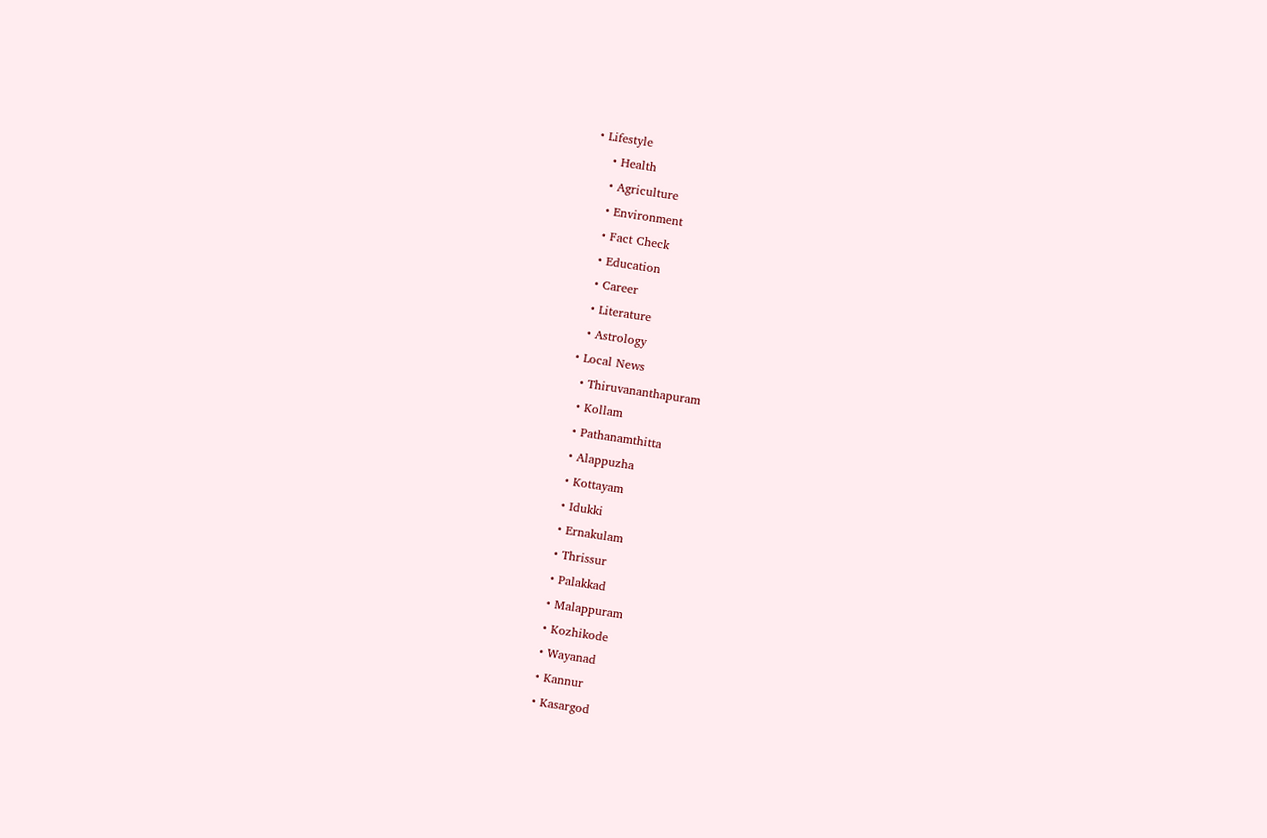• Lifestyle
    • Health
    • Agriculture
    • Environment
    • Fact Check
    • Education
    • Career
    • Literature
    • Astrology
  • Local News
    • Thiruvananthapuram
    • Kollam
    • Pathanamthitta
    • Alappuzha
    • Kottayam
    • Idukki
    • Ernakulam
    • Thrissur
    • Palakkad
    • Malappuram
    • Kozhikode
    • Wayanad
    • Kannur
    • Kasargod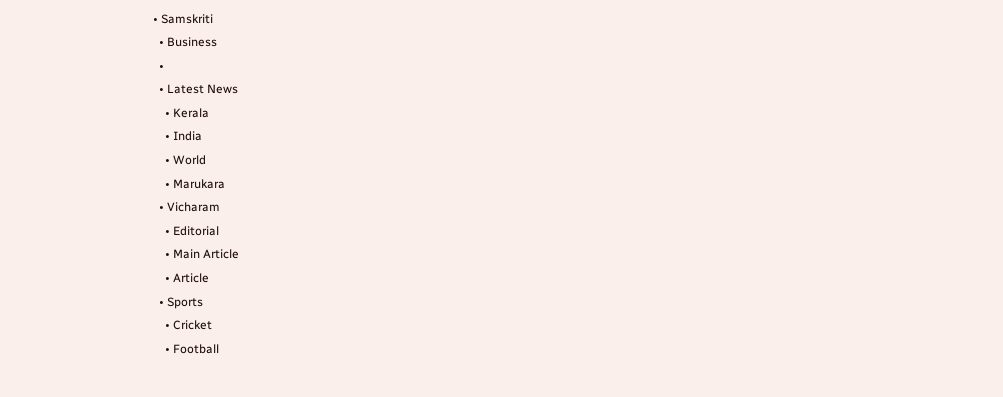• Samskriti
  • Business
  •
  • Latest News
    • Kerala
    • India
    • World
    • Marukara
  • Vicharam
    • Editorial
    • Main Article
    • Article
  • Sports
    • Cricket
    • Football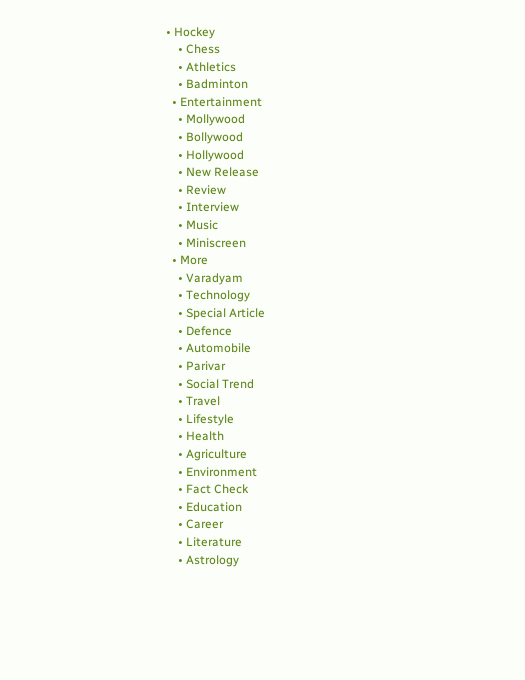• Hockey
    • Chess
    • Athletics
    • Badminton
  • Entertainment
    • Mollywood
    • Bollywood
    • Hollywood
    • New Release
    • Review
    • Interview
    • Music
    • Miniscreen
  • More
    • Varadyam
    • Technology
    • Special Article
    • Defence
    • Automobile
    • Parivar
    • Social Trend
    • Travel
    • Lifestyle
    • Health
    • Agriculture
    • Environment
    • Fact Check
    • Education
    • Career
    • Literature
    • Astrology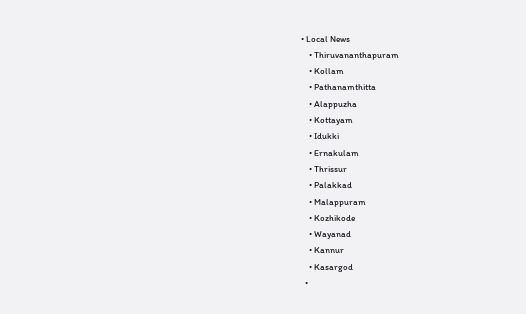• Local News
    • Thiruvananthapuram
    • Kollam
    • Pathanamthitta
    • Alappuzha
    • Kottayam
    • Idukki
    • Ernakulam
    • Thrissur
    • Palakkad
    • Malappuram
    • Kozhikode
    • Wayanad
    • Kannur
    • Kasargod
  •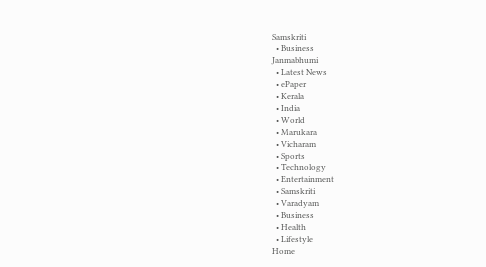Samskriti
  • Business
Janmabhumi
  • Latest News
  • ePaper
  • Kerala
  • India
  • World
  • Marukara
  • Vicharam
  • Sports
  • Technology
  • Entertainment
  • Samskriti
  • Varadyam
  • Business
  • Health
  • Lifestyle
Home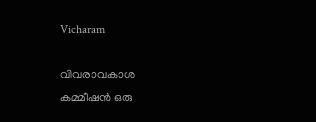Vicharam

വിവരാവകാശ കമ്മീഷന്‍ ഒരു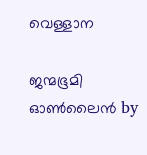വെള്ളാന

ജന്മഭൂമി ഓണ്‍ലൈന്‍ by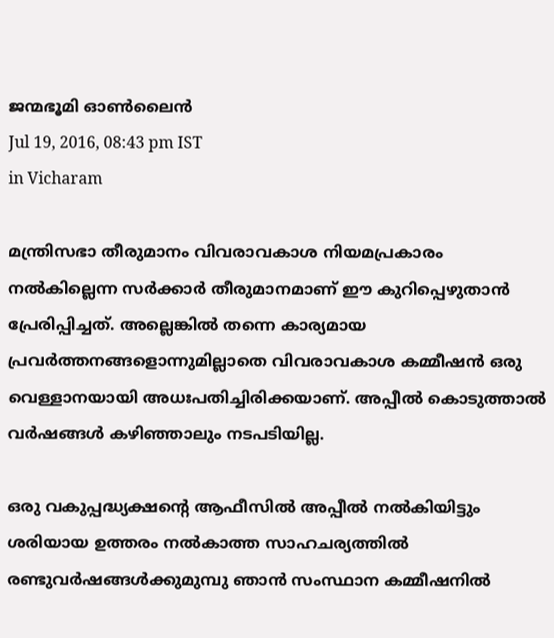ജന്മഭൂമി ഓണ്‍ലൈന്‍
Jul 19, 2016, 08:43 pm IST
in Vicharam

മന്ത്രിസഭാ തീരുമാനം വിവരാവകാശ നിയമപ്രകാരം നല്‍കില്ലെന്ന സര്‍ക്കാര്‍ തീരുമാനമാണ് ഈ കുറിപ്പെഴുതാന്‍ പ്രേരിപ്പിച്ചത്. അല്ലെങ്കില്‍ തന്നെ കാര്യമായ പ്രവര്‍ത്തനങ്ങളൊന്നുമില്ലാതെ വിവരാവകാശ കമ്മീഷന്‍ ഒരു വെള്ളാനയായി അധഃപതിച്ചിരിക്കയാണ്. അപ്പീല്‍ കൊടുത്താല്‍ വര്‍ഷങ്ങള്‍ കഴിഞ്ഞാലും നടപടിയില്ല.

ഒരു വകുപ്പദ്ധ്യക്ഷന്റെ ആഫീസില്‍ അപ്പീല്‍ നല്‍കിയിട്ടും ശരിയായ ഉത്തരം നല്‍കാത്ത സാഹചര്യത്തില്‍ രണ്ടുവര്‍ഷങ്ങള്‍ക്കുമുമ്പു ഞാന്‍ സംസ്ഥാന കമ്മീഷനില്‍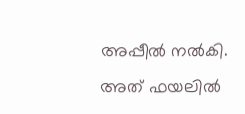അപ്പീല്‍ നല്‍കി. അത് ഫയലില്‍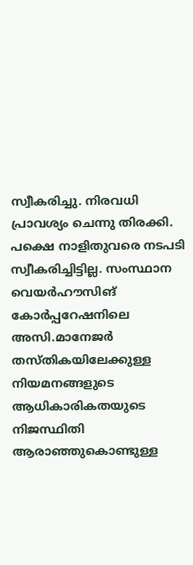സ്വീകരിച്ചു. നിരവധി പ്രാവശ്യം ചെന്നു തിരക്കി. പക്ഷെ നാളിതുവരെ നടപടി സ്വീകരിച്ചിട്ടില്ല. സംസ്ഥാന വെയര്‍ഹൗസിങ് കോര്‍പ്പറേഷനിലെ അസി.മാനേജര്‍ തസ്തികയിലേക്കുള്ള നിയമനങ്ങളുടെ ആധികാരികതയുടെ നിജസ്ഥിതി ആരാഞ്ഞുകൊണ്ടുള്ള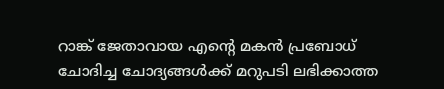റാങ്ക് ജേതാവായ എന്റെ മകന്‍ പ്രബോധ് ചോദിച്ച ചോദ്യങ്ങള്‍ക്ക് മറുപടി ലഭിക്കാത്ത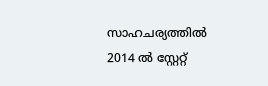സാഹചര്യത്തില്‍ 2014 ല്‍ സ്റ്റേറ്റ്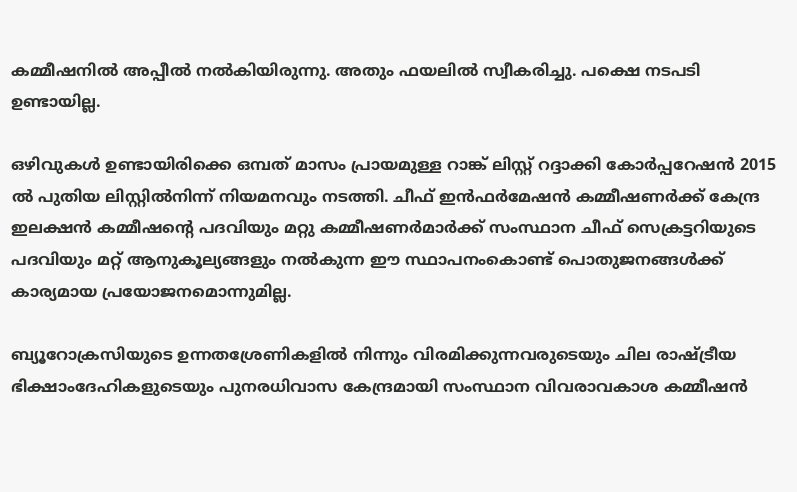കമ്മീഷനില്‍ അപ്പീല്‍ നല്‍കിയിരുന്നു. അതും ഫയലില്‍ സ്വീകരിച്ചു. പക്ഷെ നടപടി ഉണ്ടായില്ല.

ഒഴിവുകള്‍ ഉണ്ടായിരിക്കെ ഒമ്പത് മാസം പ്രായമുള്ള റാങ്ക് ലിസ്റ്റ് റദ്ദാക്കി കോര്‍പ്പറേഷന്‍ 2015 ല്‍ പുതിയ ലിസ്റ്റില്‍നിന്ന് നിയമനവും നടത്തി. ചീഫ് ഇന്‍ഫര്‍മേഷന്‍ കമ്മീഷണര്‍ക്ക് കേന്ദ്ര ഇലക്ഷന്‍ കമ്മീഷന്റെ പദവിയും മറ്റു കമ്മീഷണര്‍മാര്‍ക്ക് സംസ്ഥാന ചീഫ് സെക്രട്ടറിയുടെ പദവിയും മറ്റ് ആനുകൂല്യങ്ങളും നല്‍കുന്ന ഈ സ്ഥാപനംകൊണ്ട് പൊതുജനങ്ങള്‍ക്ക് കാര്യമായ പ്രയോജനമൊന്നുമില്ല.

ബ്യൂറോക്രസിയുടെ ഉന്നതശ്രേണികളില്‍ നിന്നും വിരമിക്കുന്നവരുടെയും ചില രാഷ്‌ട്രീയ ഭിക്ഷാംദേഹികളുടെയും പുനരധിവാസ കേന്ദ്രമായി സംസ്ഥാന വിവരാവകാശ കമ്മീഷന്‍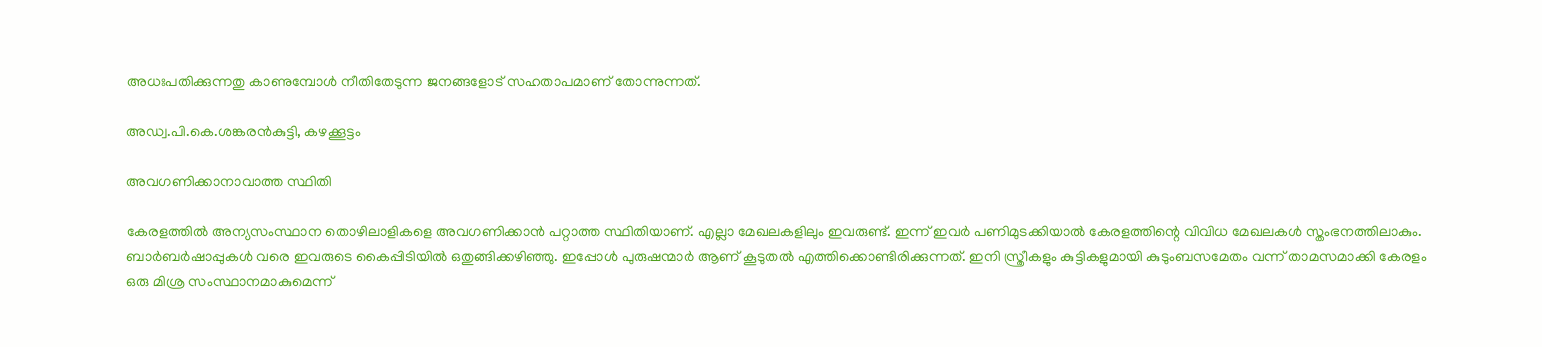അധഃപതിക്കുന്നതു കാണുമ്പോള്‍ നീതിതേടുന്ന ജനങ്ങളോട് സഹതാപമാണ് തോന്നുന്നത്.

അഡ്വ.പി.കെ.ശങ്കരന്‍കുട്ടി, കഴക്കൂട്ടം

അവഗണിക്കാനാവാത്ത സ്ഥിതി

കേരളത്തില്‍ അന്യസംസ്ഥാന തൊഴിലാളികളെ അവഗണിക്കാന്‍ പറ്റാത്ത സ്ഥിതിയാണ്. എല്ലാ മേഖലകളിലും ഇവരുണ്ട്. ഇന്ന് ഇവര്‍ പണിമുടക്കിയാല്‍ കേരളത്തിന്റെ വിവിധ മേഖലകള്‍ സ്തംഭനത്തിലാകും. ബാര്‍ബര്‍ഷാപ്പുകള്‍ വരെ ഇവരുടെ കൈപ്പിടിയില്‍ ഒതുങ്ങിക്കഴിഞ്ഞു. ഇപ്പോള്‍ പുരുഷന്മാര്‍ ആണ് കൂടുതല്‍ എത്തിക്കൊണ്ടിരിക്കുന്നത്. ഇനി സ്ത്രീകളും കുട്ടികളുമായി കുടുംബസമേതം വന്ന് താമസമാക്കി കേരളം ഒരു മിശ്ര സംസ്ഥാനമാകുമെന്ന്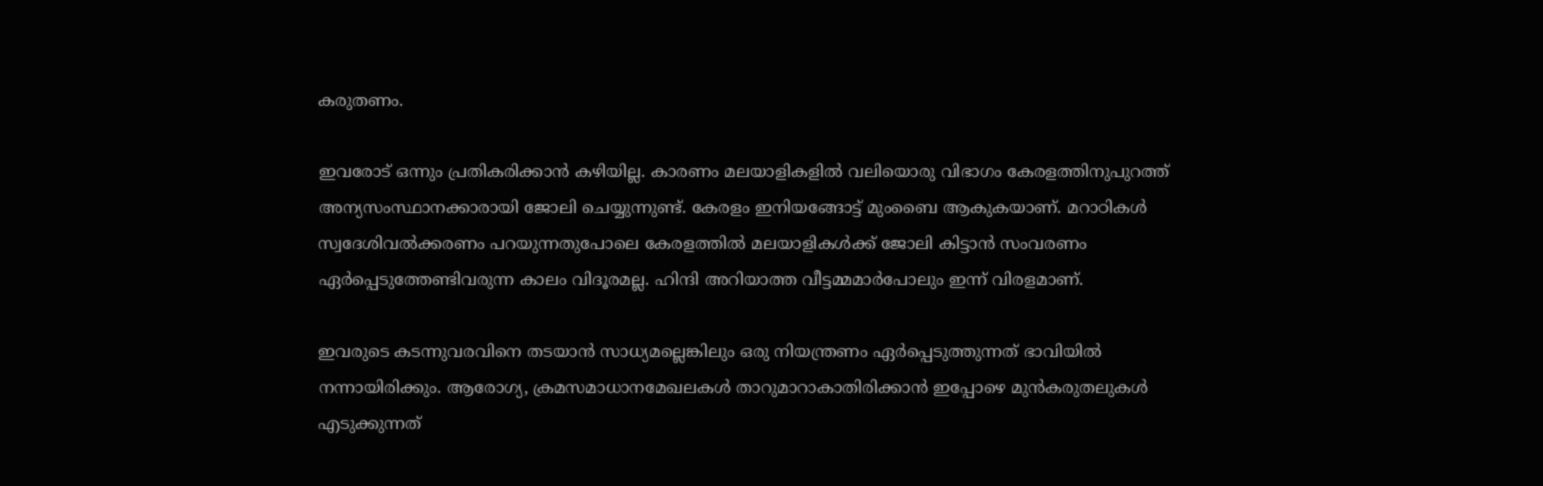കരുതണം.

ഇവരോട് ഒന്നും പ്രതികരിക്കാന്‍ കഴിയില്ല. കാരണം മലയാളികളില്‍ വലിയൊരു വിഭാഗം കേരളത്തിനുപുറത്ത് അന്യസംസ്ഥാനക്കാരായി ജോലി ചെയ്യുന്നുണ്ട്. കേരളം ഇനിയങ്ങോട്ട് മുംബൈ ആകുകയാണ്. മറാഠികള്‍ സ്വദേശിവല്‍ക്കരണം പറയുന്നതുപോലെ കേരളത്തില്‍ മലയാളികള്‍ക്ക് ജോലി കിട്ടാന്‍ സംവരണം ഏര്‍പ്പെടുത്തേണ്ടിവരുന്ന കാലം വിദൂരമല്ല. ഹിന്ദി അറിയാത്ത വീട്ടമ്മമാര്‍പോലും ഇന്ന് വിരളമാണ്.

ഇവരുടെ കടന്നുവരവിനെ തടയാന്‍ സാധ്യമല്ലെങ്കിലും ഒരു നിയന്ത്രണം ഏര്‍പ്പെടുത്തുന്നത് ഭാവിയില്‍ നന്നായിരിക്കും. ആരോഗ്യ, ക്രമസമാധാനമേഖലകള്‍ താറുമാറാകാതിരിക്കാന്‍ ഇപ്പോഴെ മുന്‍കരുതലുകള്‍ എടുക്കുന്നത്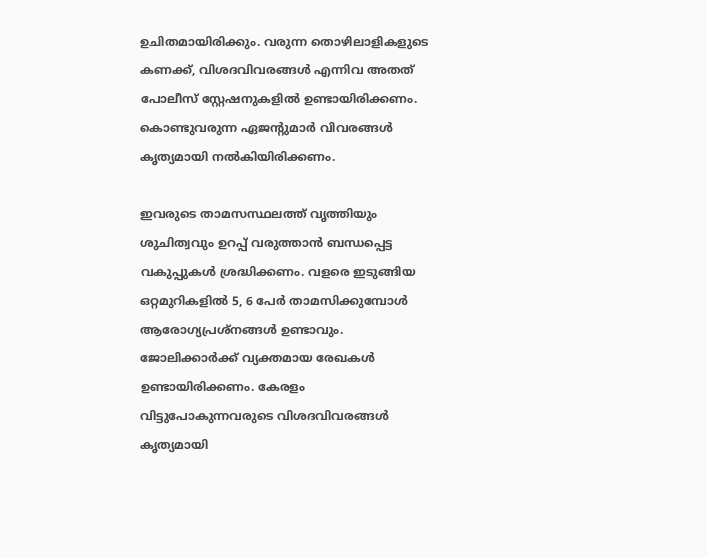ഉചിതമായിരിക്കും. വരുന്ന തൊഴിലാളികളുടെ കണക്ക്, വിശദവിവരങ്ങള്‍ എന്നിവ അതത് പോലീസ് സ്റ്റേഷനുകളില്‍ ഉണ്ടായിരിക്കണം. കൊണ്ടുവരുന്ന ഏജന്റുമാര്‍ വിവരങ്ങള്‍ കൃത്യമായി നല്‍കിയിരിക്കണം.

ഇവരുടെ താമസസ്ഥലത്ത് വൃത്തിയും ശുചിത്വവും ഉറപ്പ് വരുത്താന്‍ ബന്ധപ്പെട്ട വകുപ്പുകള്‍ ശ്രദ്ധിക്കണം. വളരെ ഇടുങ്ങിയ ഒറ്റമുറികളില്‍ 5, 6 പേര്‍ താമസിക്കുമ്പോള്‍ ആരോഗ്യപ്രശ്‌നങ്ങള്‍ ഉണ്ടാവും. ജോലിക്കാര്‍ക്ക് വ്യക്തമായ രേഖകള്‍ ഉണ്ടായിരിക്കണം. കേരളം വിട്ടുപോകുന്നവരുടെ വിശദവിവരങ്ങള്‍ കൃത്യമായി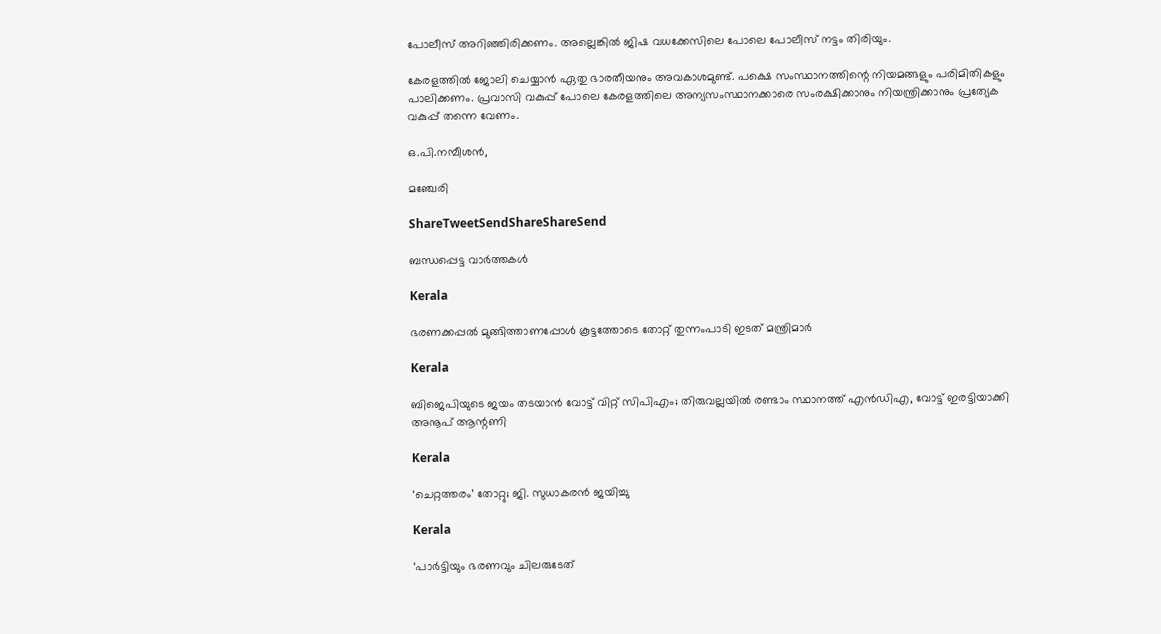പോലീസ് അറിഞ്ഞിരിക്കണം. അല്ലെങ്കില്‍ ജിഷ വധക്കേസിലെ പോലെ പോലീസ് നട്ടം തിരിയും.

കേരളത്തില്‍ ജോലി ചെയ്യാന്‍ ഏതു ഭാരതീയനും അവകാശമുണ്ട്. പക്ഷെ സംസ്ഥാനത്തിന്റെ നിയമങ്ങളും പരിമിതികളും പാലിക്കണം. പ്രവാസി വകുപ്പ് പോലെ കേരളത്തിലെ അന്യസംസ്ഥാനക്കാരെ സംരക്ഷിക്കാനും നിയന്ത്രിക്കാനും പ്രത്യേക വകുപ്പ് തന്നെ വേണം.

ഒ.പി.നമ്പീശന്‍,

മഞ്ചേരി

ShareTweetSendShareShareSend

ബന്ധപ്പെട്ട വാര്‍ത്തകള്‍

Kerala

ഭരണക്കപ്പല്‍ മുങ്ങിത്താണപ്പോള്‍ കൂട്ടത്തോടെ തോറ്റ് തുന്നംപാടി ഇടത് മന്ത്രിമാര്‍

Kerala

ബിജെപിയുടെ ജയം തടയാന്‍ വോട്ട് വിറ്റ് സിപിഎം; തിരുവല്ലയില്‍ രണ്ടാം സ്ഥാനത്ത് എന്‍ഡിഎ, വോട്ട് ഇരട്ടിയാക്കി അനൂപ് ആന്റണി

Kerala

‘ചെറ്റത്തരം’ തോറ്റു; ജി. സുധാകരന്‍ ജയിച്ചു

Kerala

‘പാര്‍ട്ടിയും ഭരണവും ചിലരുടേത്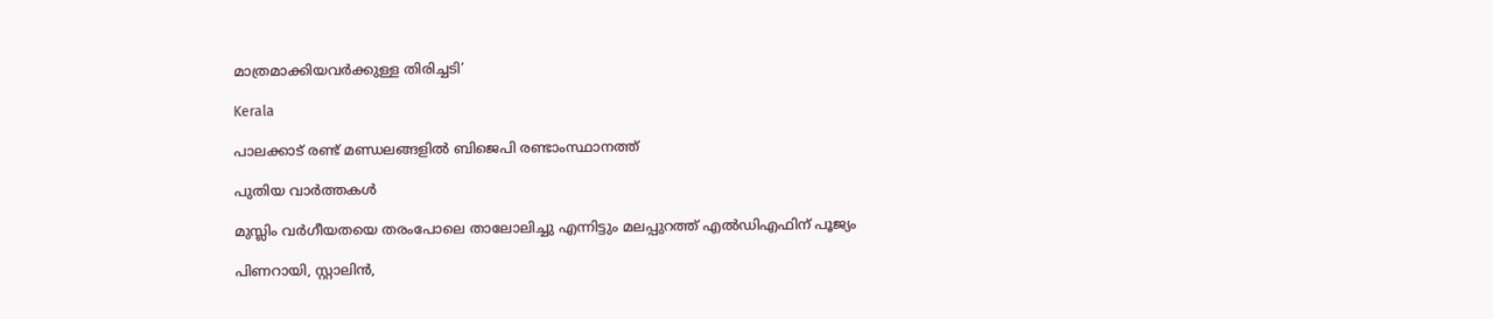മാത്രമാക്കിയവര്‍ക്കുള്ള തിരിച്ചടി’

Kerala

പാലക്കാട് രണ്ട് മണ്ഡലങ്ങളില്‍ ബിജെപി രണ്ടാംസ്ഥാനത്ത്

പുതിയ വാര്‍ത്തകള്‍

മുസ്ലിം വര്‍ഗീയതയെ തരംപോലെ താലോലിച്ചു എന്നിട്ടും മലപ്പുറത്ത് എല്‍ഡിഎഫിന് പൂജ്യം

പിണറായി, സ്റ്റാലിന്‍,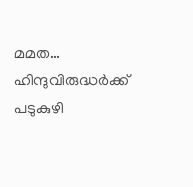മമത… ഹിന്ദുവിരുദ്ധര്‍ക്ക് പടുകുഴി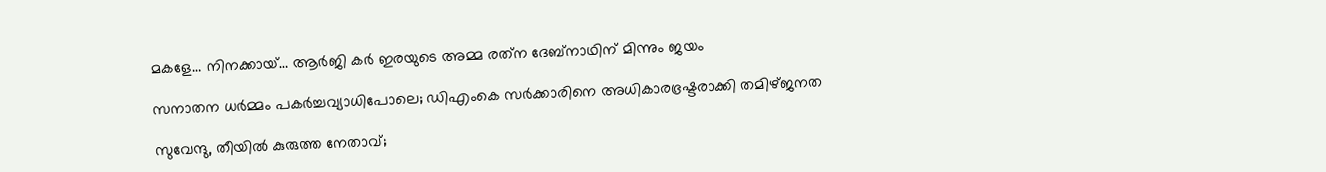മകളേ… നിനക്കായ്… ആര്‍ജി കര്‍ ഇരയുടെ അമ്മ രത്‌ന ദേബ്‌നാഥിന് മിന്നും ജയം

സനാതന ധര്‍മ്മം പകര്‍ച്ചവ്യാധിപോലെ; ഡിഎംകെ സര്‍ക്കാരിനെ അധികാരഭ്രഷ്ടരാക്കി തമിഴ്ജനത

സുവേന്ദു, തീയില്‍ കുരുത്ത നേതാവ്;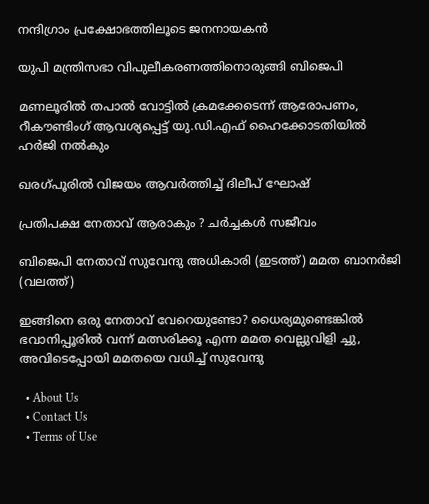നന്ദിഗ്രാം പ്രക്ഷോഭത്തിലൂടെ ജനനായകന്‍

യുപി മന്ത്രിസഭാ വിപുലീകരണത്തിനൊരുങ്ങി ബിജെപി

മണലൂരില്‍ തപാല്‍ വോട്ടില്‍ ക്രമക്കേടെന്ന് ആരോപണം, റീകൗണ്ടിംഗ് ആവശ്യപ്പെട്ട് യു.ഡി.എഫ് ഹൈക്കോടതിയില്‍ ഹര്‍ജി നല്‍കും

ഖരഗ്പൂരില്‍ വിജയം ആവര്‍ത്തിച്ച് ദിലീപ് ഘോഷ്

പ്രതിപക്ഷ നേതാവ് ആരാകും ? ചര്‍ച്ചകള്‍ സജീവം

ബിജെപി നേതാവ് സുവേന്ദു അധികാരി (ഇടത്ത്) മമത ബാനര്‍ജി (വലത്ത്)

ഇങ്ങിനെ ഒരു നേതാവ് വേറെയുണ്ടോ? ധൈര്യമുണ്ടെങ്കില്‍ ഭവാനിപ്പൂരില്‍ വന്ന് മത്സരിക്കൂ എന്ന മമത വെല്ലുവിളി ച്ചു, അവിടെപ്പോയി മമതയെ വധിച്ച് സുവേന്ദു

  • About Us
  • Contact Us
  • Terms of Use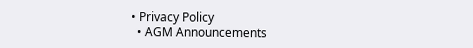• Privacy Policy
  • AGM Announcements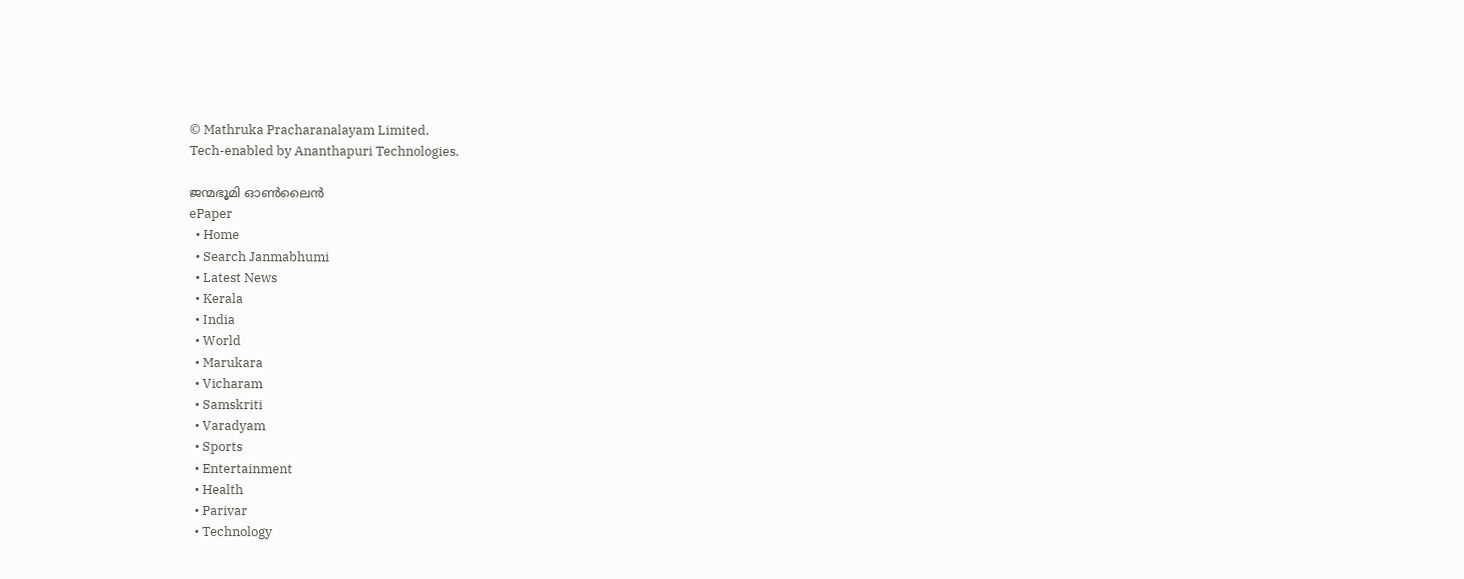© Mathruka Pracharanalayam Limited.
Tech-enabled by Ananthapuri Technologies.

ജന്മഭൂമി ഓണ്‍ലൈന്‍
ePaper
  • Home
  • Search Janmabhumi
  • Latest News
  • Kerala
  • India
  • World
  • Marukara
  • Vicharam
  • Samskriti
  • Varadyam
  • Sports
  • Entertainment
  • Health
  • Parivar
  • Technology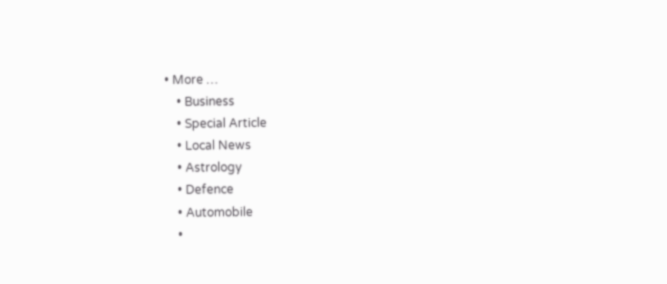• More …
    • Business
    • Special Article
    • Local News
    • Astrology
    • Defence
    • Automobile
    •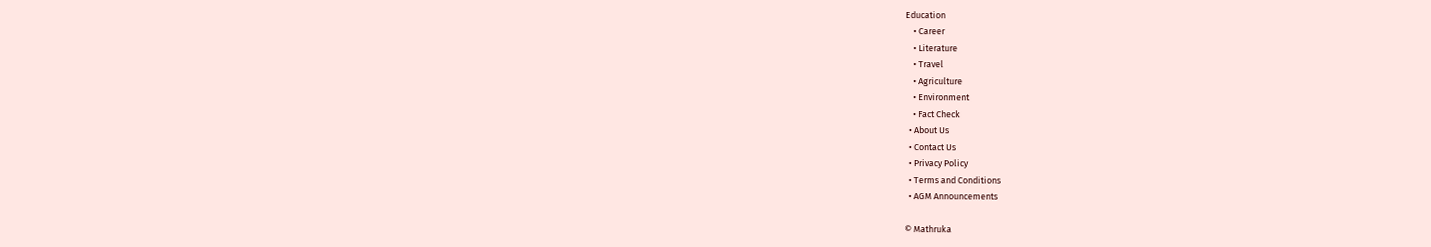Education
    • Career
    • Literature
    • Travel
    • Agriculture
    • Environment
    • Fact Check
  • About Us
  • Contact Us
  • Privacy Policy
  • Terms and Conditions
  • AGM Announcements

© Mathruka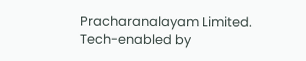Pracharanalayam Limited.
Tech-enabled by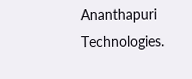Ananthapuri Technologies.